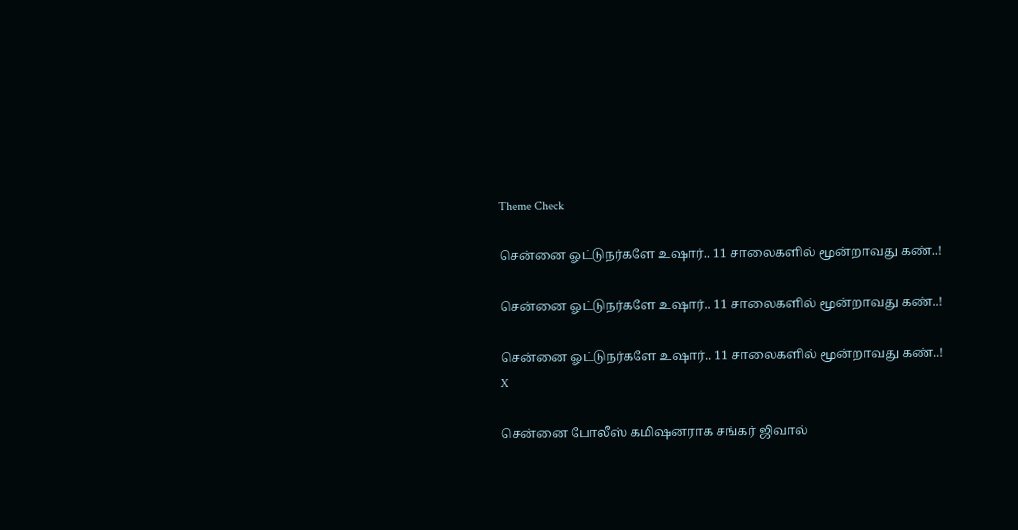Theme Check

சென்னை ஓட்டுநர்களே உஷார்.. 11 சாலைகளில் மூன்றாவது கண்..!

சென்னை ஓட்டுநர்களே உஷார்.. 11 சாலைகளில் மூன்றாவது கண்..!

சென்னை ஓட்டுநர்களே உஷார்.. 11 சாலைகளில் மூன்றாவது கண்..!
X

சென்னை போலீஸ் கமிஷனராக சங்கர் ஜிவால்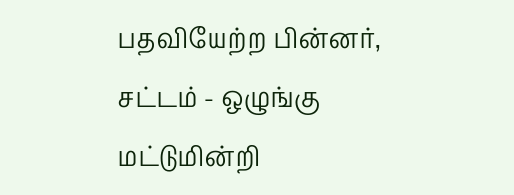பதவியேற்ற பின்னர், சட்டம் - ஒழுங்கு மட்டுமின்றி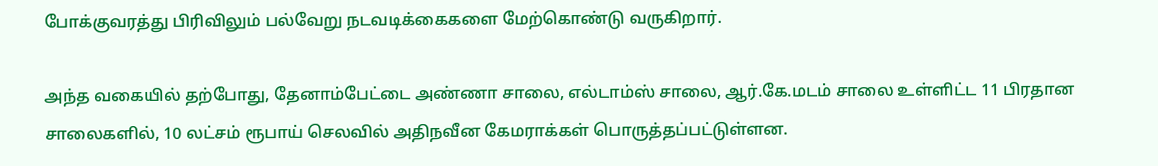போக்குவரத்து பிரிவிலும் பல்வேறு நடவடிக்கைகளை மேற்கொண்டு வருகிறார்.

அந்த வகையில் தற்போது, தேனாம்பேட்டை அண்ணா சாலை, எல்டாம்ஸ் சாலை, ஆர்.கே.மடம் சாலை உள்ளிட்ட 11 பிரதான சாலைகளில், 10 லட்சம் ரூபாய் செலவில் அதிநவீன கேமராக்கள் பொருத்தப்பட்டுள்ளன.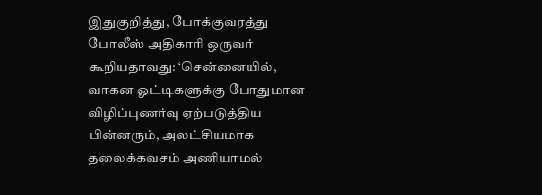இதுகுறித்து, போக்குவரத்து போலீஸ் அதிகாரி ஒருவர் கூறியதாவது: ‘சென்னையில், வாகன ஓட்டிகளுக்கு போதுமான விழிப்புணர்வு ஏற்படுத்திய பின்னரும், அலட்சியமாக தலைக்கவசம் அணியாமல்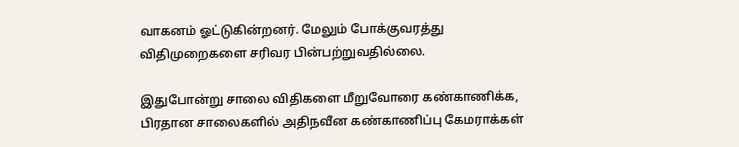வாகனம் ஓட்டுகின்றனர். மேலும் போக்குவரத்து விதிமுறைகளை சரிவர பின்பற்றுவதில்லை.

இதுபோன்று சாலை விதிகளை மீறுவோரை கண்காணிக்க, பிரதான சாலைகளில் அதிநவீன கண்காணிப்பு கேமராக்கள்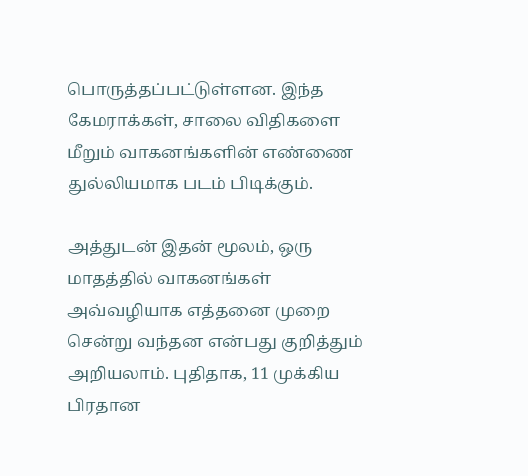பொருத்தப்பட்டுள்ளன. இந்த கேமராக்கள், சாலை விதிகளை மீறும் வாகனங்களின் எண்ணை துல்லியமாக படம் பிடிக்கும்.

அத்துடன் இதன் மூலம், ஒரு மாதத்தில் வாகனங்கள் அவ்வழியாக எத்தனை முறை சென்று வந்தன என்பது குறித்தும் அறியலாம். புதிதாக, 11 முக்கிய பிரதான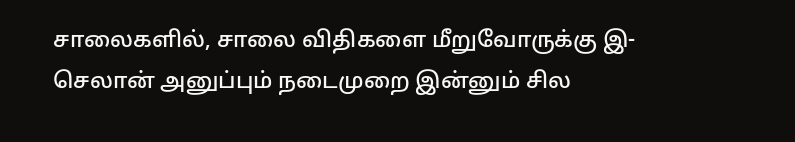சாலைகளில், சாலை விதிகளை மீறுவோருக்கு இ- செலான் அனுப்பும் நடைமுறை இன்னும் சில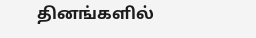தினங்களில்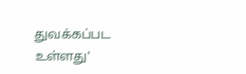துவக்கப்பட உள்ளது’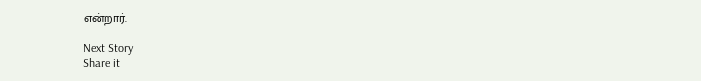என்றார்.

Next Story
Share it